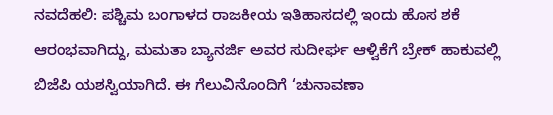ನವದೆಹಲಿ: ಪಶ್ಚಿಮ ಬಂಗಾಳದ ರಾಜಕೀಯ ಇತಿಹಾಸದಲ್ಲಿ ಇಂದು ಹೊಸ ಶಕೆ ಆರಂಭವಾಗಿದ್ದು, ಮಮತಾ ಬ್ಯಾನರ್ಜಿ ಅವರ ಸುದೀರ್ಘ ಆಳ್ವಿಕೆಗೆ ಬ್ರೇಕ್ ಹಾಕುವಲ್ಲಿ ಬಿಜೆಪಿ ಯಶಸ್ವಿಯಾಗಿದೆ. ಈ ಗೆಲುವಿನೊಂದಿಗೆ ‘ಚುನಾವಣಾ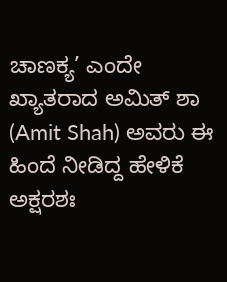ಚಾಣಕ್ಯ’ ಎಂದೇ ಖ್ಯಾತರಾದ ಅಮಿತ್ ಶಾ (Amit Shah) ಅವರು ಈ ಹಿಂದೆ ನೀಡಿದ್ದ ಹೇಳಿಕೆ ಅಕ್ಷರಶಃ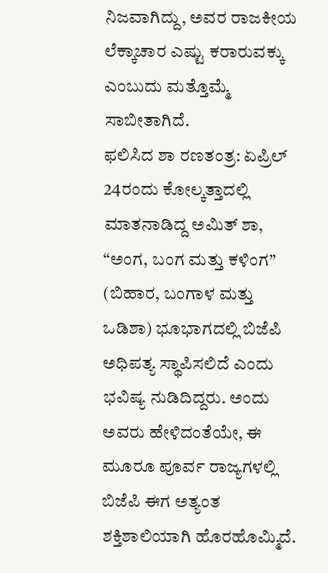ನಿಜವಾಗಿದ್ದು, ಅವರ ರಾಜಕೀಯ ಲೆಕ್ಕಾಚಾರ ಎಷ್ಟು ಕರಾರುವಕ್ಕು ಎಂಬುದು ಮತ್ತೊಮ್ಮೆ ಸಾಬೀತಾಗಿದೆ.
ಫಲಿಸಿದ ಶಾ ರಣತಂತ್ರ: ಏಪ್ರಿಲ್ 24ರಂದು ಕೋಲ್ಕತ್ತಾದಲ್ಲಿ ಮಾತನಾಡಿದ್ದ ಅಮಿತ್ ಶಾ, “ಅಂಗ, ಬಂಗ ಮತ್ತು ಕಳಿಂಗ” (ಬಿಹಾರ, ಬಂಗಾಳ ಮತ್ತು ಒಡಿಶಾ) ಭೂಭಾಗದಲ್ಲಿ ಬಿಜೆಪಿ ಅಧಿಪತ್ಯ ಸ್ಥಾಪಿಸಲಿದೆ ಎಂದು ಭವಿಷ್ಯ ನುಡಿದಿದ್ದರು. ಅಂದು ಅವರು ಹೇಳಿದಂತೆಯೇ, ಈ ಮೂರೂ ಪೂರ್ವ ರಾಜ್ಯಗಳಲ್ಲಿ ಬಿಜೆಪಿ ಈಗ ಅತ್ಯಂತ ಶಕ್ತಿಶಾಲಿಯಾಗಿ ಹೊರಹೊಮ್ಮಿದೆ.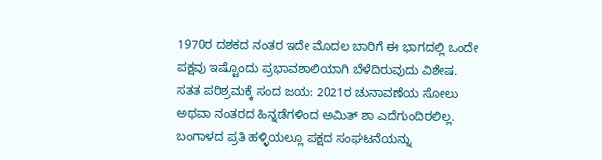1970ರ ದಶಕದ ನಂತರ ಇದೇ ಮೊದಲ ಬಾರಿಗೆ ಈ ಭಾಗದಲ್ಲಿ ಒಂದೇ ಪಕ್ಷವು ಇಷ್ಟೊಂದು ಪ್ರಭಾವಶಾಲಿಯಾಗಿ ಬೆಳೆದಿರುವುದು ವಿಶೇಷ.
ಸತತ ಪರಿಶ್ರಮಕ್ಕೆ ಸಂದ ಜಯ: 2021ರ ಚುನಾವಣೆಯ ಸೋಲು ಅಥವಾ ನಂತರದ ಹಿನ್ನಡೆಗಳಿಂದ ಅಮಿತ್ ಶಾ ಎದೆಗುಂದಿರಲಿಲ್ಲ. ಬಂಗಾಳದ ಪ್ರತಿ ಹಳ್ಳಿಯಲ್ಲೂ ಪಕ್ಷದ ಸಂಘಟನೆಯನ್ನು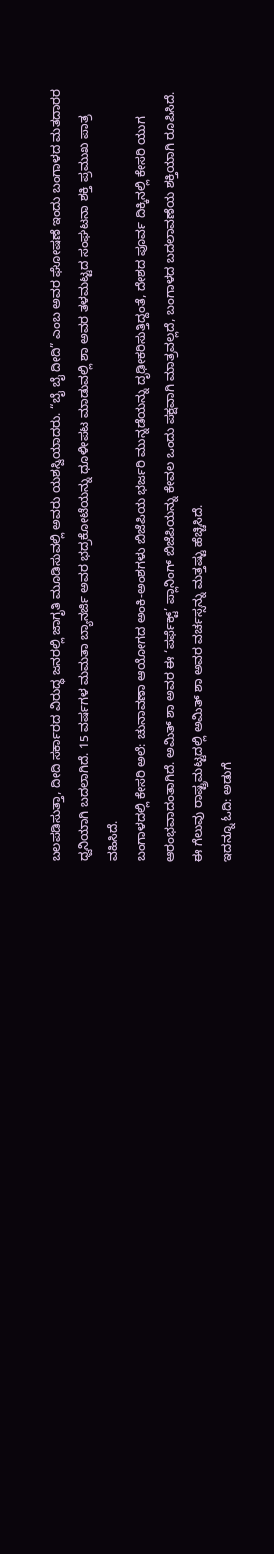ಬಲಪಡಿಸುತ್ತಾ, ದೀದಿ ಸರ್ಕಾರದ ವಿರುದ್ಧ ಜನರಲ್ಲಿ ಜಾಗೃತಿ ಮೂಡಿಸುವಲ್ಲಿ ಅವರು ಯಶಸ್ವಿಯಾದರು. “ಬೈ ಬೈ ದೀದಿ” ಎಂಬ ಅವರ ಘೋಷಣೆ ಇಂದು ಬಂಗಾಳದ ಮತದಾರರ ಧ್ವನಿಯಾಗಿ ಬದಲಾಗಿದೆ. 15 ವರ್ಷಗಳ ಮಮತಾ ಬ್ಯಾನರ್ಜಿ ಅವರ ಭದ್ರಕೋಟೆಯನ್ನು ಧೂಳೀಪಟ ಮಾಡುವಲ್ಲಿ ಶಾ ಅವರ ತಳಮಟ್ಟದ ಸಂಘಟನಾ ಶಕ್ತಿ ಪ್ರಮುಖ ಪಾತ್ರ ವಹಿಸಿದೆ.
ಬಂಗಾಳದಲ್ಲಿ ಕೇಸರಿ ಅಲೆ: ಚುನಾವಣಾ ಆಯೋಗದ ಅಂಕಿ-ಅಂಶಗಳು ಬಿಜೆಪಿಯ ಭರ್ಜರಿ ಮುನ್ನಡೆಯನ್ನು ದೃಢೀಕರಿಸುತ್ತಿದ್ದಂತೆ, ದೇಶದ ಪೂರ್ವ ದಿಕ್ಕಿನಲ್ಲಿ ಕೇಸರಿ ಯುಗ ಆರಂಭವಾದಂತಾಗಿದೆ. ಅಮಿತ್ ಶಾ ಅವರ ಈ ‘ಪರ್ಫೆಕ್ಟ್’ ಪ್ಲಾನಿಂಗ್ ಬಿಜೆಪಿಯನ್ನು ಕೇವಲ ಒಂದು ಪಕ್ಷವಾಗಿ ಮಾತ್ರವಲ್ಲದೆ, ಬಂಗಾಳದ ಬದಲಾವಣೆಯ ಶಕ್ತಿಯಾಗಿ ರೂಪಿಸಿದೆ. ಈ ಗೆಲುವು ರಾಷ್ಟ್ರಮಟ್ಟದಲ್ಲಿ ಅಮಿತ್ ಶಾ ಅವರ ವರ್ಚಸ್ಸನ್ನು ಮತ್ತಷ್ಟು ಹೆಚ್ಚಿಸಿದೆ.
ಇದನ್ನೂ ಓದಿ: ಅಡುಗೆ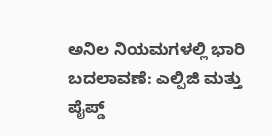ಅನಿಲ ನಿಯಮಗಳಲ್ಲಿ ಭಾರಿ ಬದಲಾವಣೆ: ಎಲ್ಪಿಜಿ ಮತ್ತು ಪೈಪ್ಡ್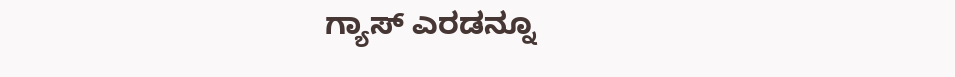ಗ್ಯಾಸ್ ಎರಡನ್ನೂ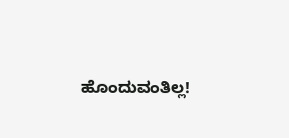ಹೊಂದುವಂತಿಲ್ಲ!